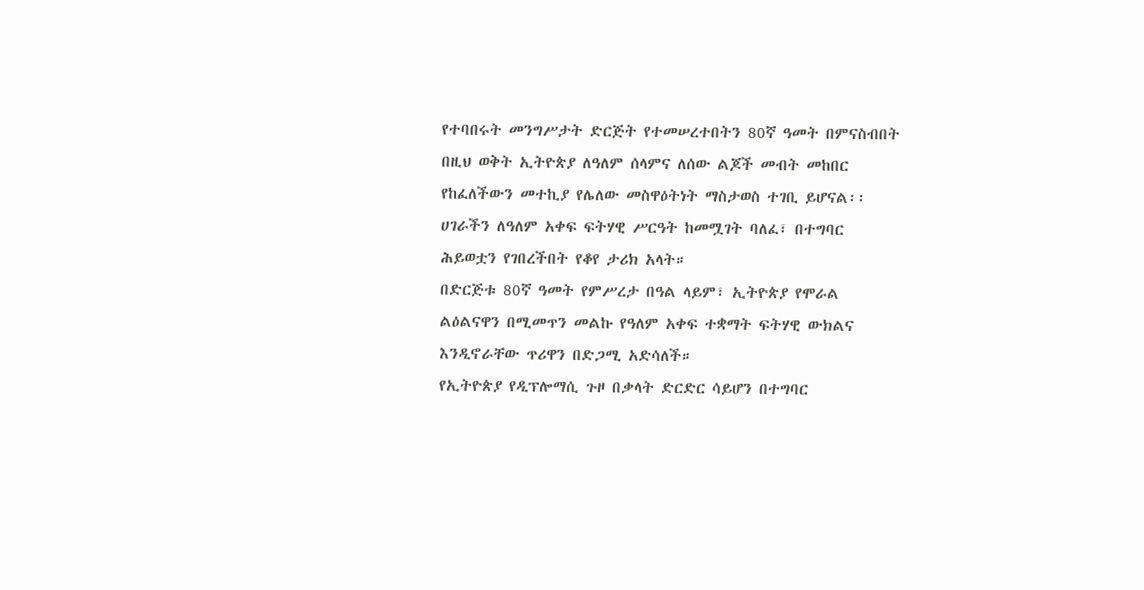የተባበሩት መንግሥታት ድርጅት የተመሠረተበትን 80ኛ ዓመት በምናስብበት በዚህ ወቅት ኢትዮጵያ ለዓለም ሰላምና ለሰው ልጆች መብት መከበር የከፈለችውን መተኪያ የሌለው መስዋዕትነት ማስታወስ ተገቢ ይሆናል፡፡
ሀገራችን ለዓለም አቀፍ ፍትሃዊ ሥርዓት ከመሟገት ባለፈ፣ በተግባር ሕይወቷን የገበረችበት የቆየ ታሪክ አላት።
በድርጅቱ 80ኛ ዓመት የምሥረታ በዓል ላይም፣ ኢትዮጵያ የሞራል ልዕልናዋን በሚመጥን መልኩ የዓለም አቀፍ ተቋማት ፍትሃዊ ውክልና እንዲኖራቸው ጥሪዋን በድጋሚ አድሳለች።
የኢትዮጵያ የዲፕሎማሲ ጉዞ በቃላት ድርድር ሳይሆን በተግባር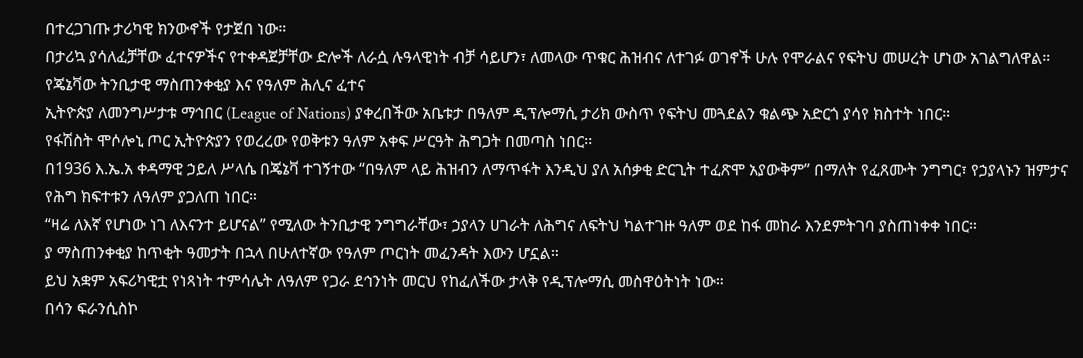በተረጋገጡ ታሪካዊ ክንውኖች የታጀበ ነው።
በታሪኳ ያሳለፈቻቸው ፈተናዎችና የተቀዳጀቻቸው ድሎች ለራሷ ሉዓላዊነት ብቻ ሳይሆን፣ ለመላው ጥቁር ሕዝብና ለተገፉ ወገኖች ሁሉ የሞራልና የፍትህ መሠረት ሆነው አገልግለዋል።
የጄኔቫው ትንቢታዊ ማስጠንቀቂያ እና የዓለም ሕሊና ፈተና
ኢትዮጵያ ለመንግሥታቱ ማኅበር (League of Nations) ያቀረበችው አቤቱታ በዓለም ዲፕሎማሲ ታሪክ ውስጥ የፍትህ መጓደልን ቁልጭ አድርጎ ያሳየ ክስተት ነበር።
የፋሽስት ሞሶሎኒ ጦር ኢትዮጵያን የወረረው የወቅቱን ዓለም አቀፍ ሥርዓት ሕግጋት በመጣስ ነበር፡፡
በ1936 እ.ኤ.አ ቀዳማዊ ኃይለ ሥላሴ በጄኔቫ ተገኝተው “በዓለም ላይ ሕዝብን ለማጥፋት እንዲህ ያለ አሰቃቂ ድርጊት ተፈጽሞ አያውቅም” በማለት የፈጸሙት ንግግር፣ የኃያላኑን ዝምታና የሕግ ክፍተቱን ለዓለም ያጋለጠ ነበር።
“ዛሬ ለእኛ የሆነው ነገ ለእናንተ ይሆናል” የሚለው ትንቢታዊ ንግግራቸው፣ ኃያላን ሀገራት ለሕግና ለፍትህ ካልተገዙ ዓለም ወደ ከፋ መከራ እንደምትገባ ያስጠነቀቀ ነበር።
ያ ማስጠንቀቂያ ከጥቂት ዓመታት በኋላ በሁለተኛው የዓለም ጦርነት መፈንዳት እውን ሆኗል።
ይህ አቋም አፍሪካዊቷ የነጻነት ተምሳሌት ለዓለም የጋራ ደኅንነት መርህ የከፈለችው ታላቅ የዲፕሎማሲ መስዋዕትነት ነው።
በሳን ፍራንሲስኮ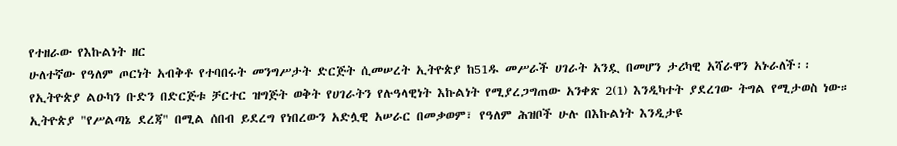የተዘራው የእኩልነት ዘር
ሁለተኛው የዓለም ጦርነት አብቅቶ የተባበሩት መንግሥታት ድርጅት ሲመሠረት ኢትዮጵያ ከ51ዱ መሥራች ሀገራት አንዷ በመሆን ታሪካዊ አሻራዋን አኑራለች፡፡
የኢትዮጵያ ልዑካን ቡድን በድርጅቱ ቻርተር ዝግጅት ወቅት የሀገራትን የሉዓላዊነት እኩልነት የሚያረጋግጠው አንቀጽ 2(1) እንዲካተት ያደረገው ትግል የሚታወስ ነው።
ኢትዮጵያ "የሥልጣኔ ደረጃ" በሚል ሰበብ ይደረግ የነበረውን አድሏዊ አሠራር በመቃወም፣ የዓለም ሕዝቦች ሁሉ በእኩልነት እንዲታዩ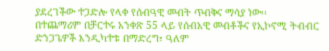ያደረገችው ተጋድሎ የላቀ የሰብዓዊ መብት ጥብቅና ማሳያ ነው፡፡
በተጨማሪም በቻርተሩ አንቀጽ 55 ላይ የሰብአዊ መብቶችና የኢኮኖሚ ትብብር ድንጋጌዎች እንዲካተቱ በማድረግ፣ ዓለም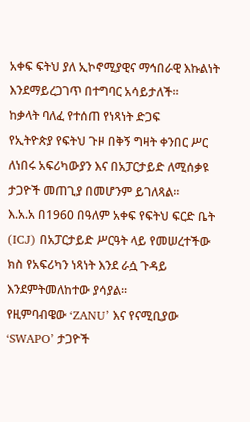አቀፍ ፍትህ ያለ ኢኮኖሚያዊና ማኅበራዊ እኩልነት እንደማይረጋገጥ በተግባር አሳይታለች።
ከቃላት ባለፈ የተሰጠ የነጻነት ድጋፍ
የኢትዮጵያ የፍትህ ጉዞ በቅኝ ግዛት ቀንበር ሥር ለነበሩ አፍሪካውያን እና በአፓርታይድ ለሚሰቃዩ ታጋዮች መጠጊያ በመሆንም ይገለጻል።
እ.አ.አ በ1960 በዓለም አቀፍ የፍትህ ፍርድ ቤት (ICJ) በአፓርታይድ ሥርዓት ላይ የመሠረተችው ክስ የአፍሪካን ነጻነት እንደ ራሷ ጉዳይ እንደምትመለከተው ያሳያል፡፡
የዚምባብዌው ‘ZANU’ እና የናሚቢያው ‘SWAPO’ ታጋዮች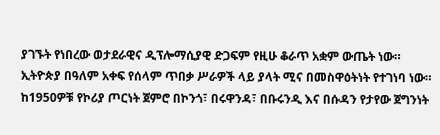ያገኙት የነበረው ወታደራዊና ዲፕሎማሲያዊ ድጋፍም የዚሁ ቆራጥ አቋም ውጤት ነው።
ኢትዮጵያ በዓለም አቀፍ የሰላም ጥበቃ ሥራዎች ላይ ያላት ሚና በመስዋዕትነት የተገነባ ነው።
ከ1950ዎቹ የኮሪያ ጦርነት ጀምሮ በኮንጎ፣ በሩዋንዳ፣ በቡሩንዲ እና በሱዳን የታየው ጀግንነት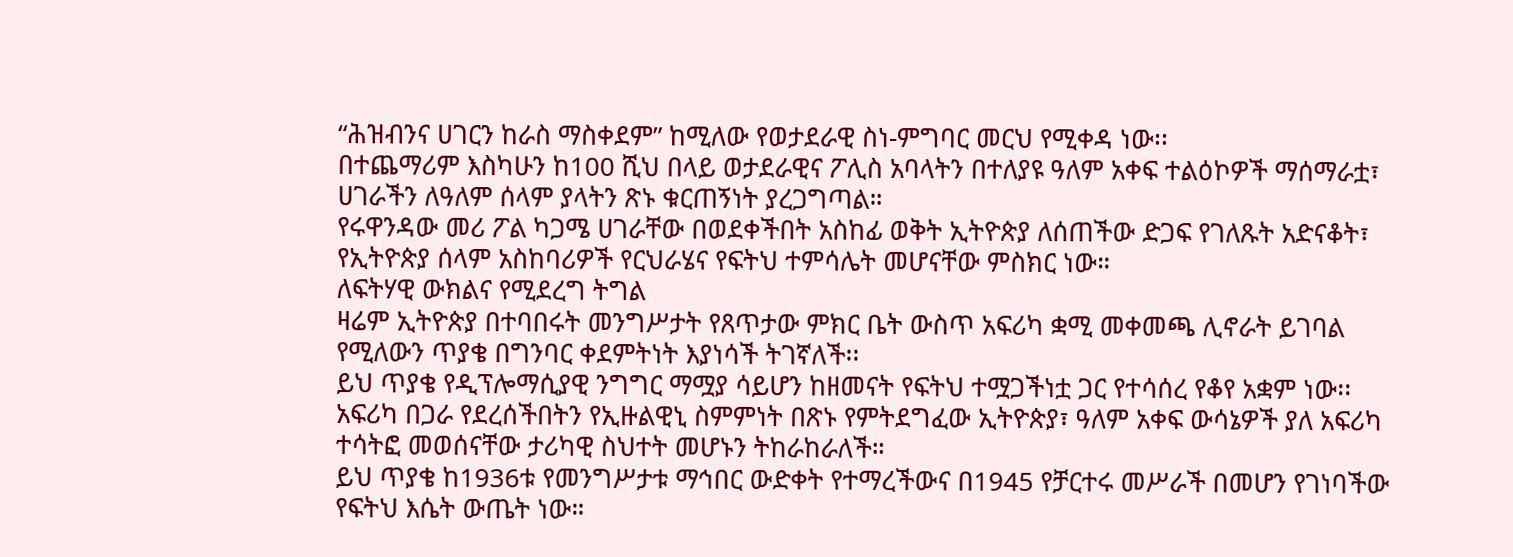“ሕዝብንና ሀገርን ከራስ ማስቀደም” ከሚለው የወታደራዊ ስነ-ምግባር መርህ የሚቀዳ ነው፡፡
በተጨማሪም እስካሁን ከ100 ሺህ በላይ ወታደራዊና ፖሊስ አባላትን በተለያዩ ዓለም አቀፍ ተልዕኮዎች ማሰማራቷ፣ ሀገራችን ለዓለም ሰላም ያላትን ጽኑ ቁርጠኝነት ያረጋግጣል።
የሩዋንዳው መሪ ፖል ካጋሜ ሀገራቸው በወደቀችበት አስከፊ ወቅት ኢትዮጵያ ለሰጠችው ድጋፍ የገለጹት አድናቆት፣ የኢትዮጵያ ሰላም አስከባሪዎች የርህራሄና የፍትህ ተምሳሌት መሆናቸው ምስክር ነው።
ለፍትሃዊ ውክልና የሚደረግ ትግል
ዛሬም ኢትዮጵያ በተባበሩት መንግሥታት የጸጥታው ምክር ቤት ውስጥ አፍሪካ ቋሚ መቀመጫ ሊኖራት ይገባል የሚለውን ጥያቄ በግንባር ቀደምትነት እያነሳች ትገኛለች፡፡
ይህ ጥያቄ የዲፕሎማሲያዊ ንግግር ማሟያ ሳይሆን ከዘመናት የፍትህ ተሟጋችነቷ ጋር የተሳሰረ የቆየ አቋም ነው፡፡
አፍሪካ በጋራ የደረሰችበትን የኢዙልዊኒ ስምምነት በጽኑ የምትደግፈው ኢትዮጵያ፣ ዓለም አቀፍ ውሳኔዎች ያለ አፍሪካ ተሳትፎ መወሰናቸው ታሪካዊ ስህተት መሆኑን ትከራከራለች።
ይህ ጥያቄ ከ1936ቱ የመንግሥታቱ ማኅበር ውድቀት የተማረችውና በ1945 የቻርተሩ መሥራች በመሆን የገነባችው የፍትህ እሴት ውጤት ነው።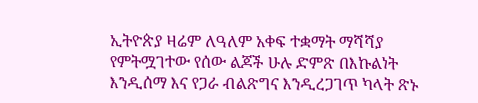ኢትዮጵያ ዛሬም ለዓለም አቀፍ ተቋማት ማሻሻያ የምትሟገተው የሰው ልጆች ሁሉ ድምጽ በእኩልነት እንዲሰማ እና የጋራ ብልጽግና እንዲረጋገጥ ካላት ጽኑ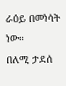ራዕይ በመነሳት ነው።
በለሚ ታደሰ